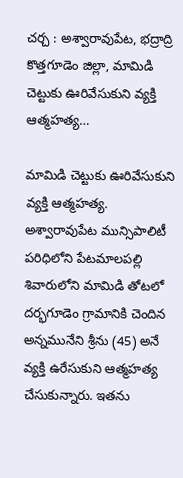చర్చ : అశ్వారావుపేట, భద్రాద్రి కొత్తగూడెం జిల్లా, మామిడి చెట్టుకు ఊరివేసుకుని వ్యక్తి ఆత్మహత్య…

మామిడి చెట్టుకు ఊరివేసుకుని వ్యక్తి ఆత్మహత్య.
అశ్వారావుపేట మున్సిపాలిటీ పరిధిలోని పేటమాలపల్లి శివారులోని మామిడి తోటలో దర్భగూడెం గ్రామానికి చెందిన అన్నమునేని శ్రీను (45) అనే వ్యక్తి ఉరేసుకుని ఆత్మహత్య చేసుకున్నారు. ఇతను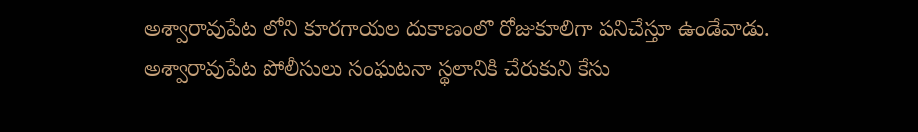అశ్వారావుపేట లోని కూరగాయల దుకాణంలొ రోజుకూలిగా పనిచేస్తూ ఉండేవాడు. అశ్వారావుపేట పోలీసులు సంఘటనా స్థలానికి చేరుకుని కేసు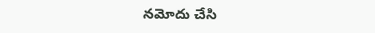నమోదు చేసి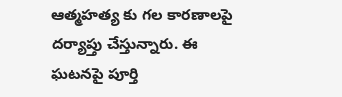ఆత్మహత్య కు గల కారణాలపై దర్యాప్తు చేస్తున్నారు. ఈ ఘటనపై పూర్తి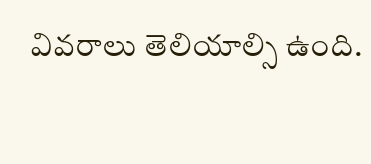వివరాలు తెలియాల్సి ఉంది.